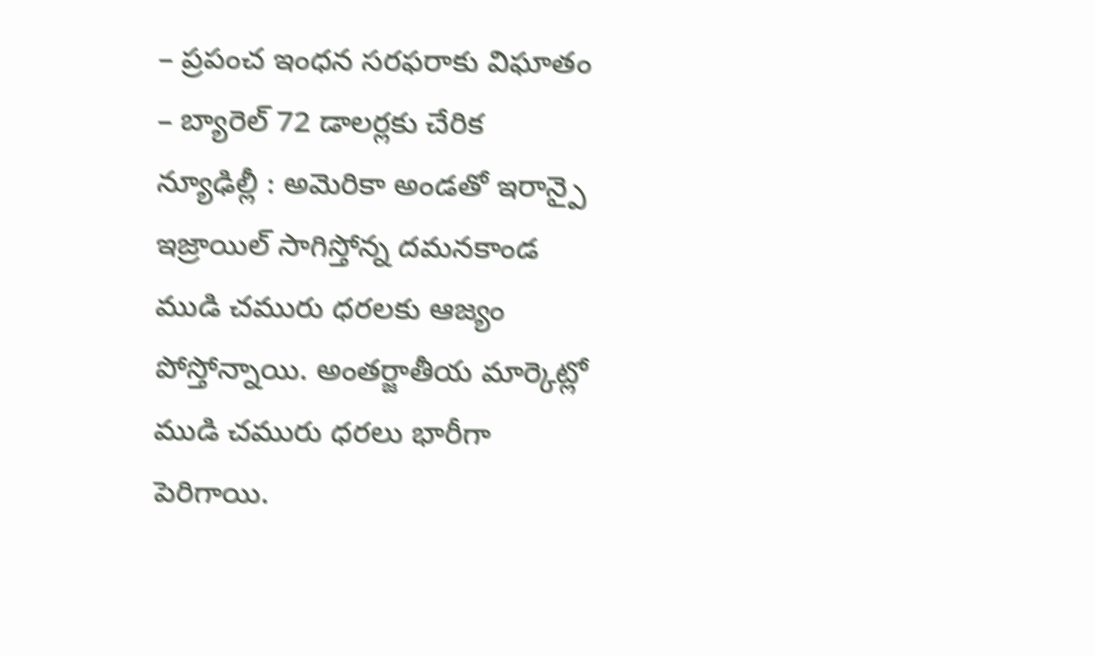– ప్రపంచ ఇంధన సరఫరాకు విఘాతం
– బ్యారెల్ 72 డాలర్లకు చేరిక
న్యూఢిల్లీ : అమెరికా అండతో ఇరాన్పై ఇజ్రాయిల్ సాగిస్తోన్న దమనకాండ ముడి చమురు ధరలకు ఆజ్యం పోస్తోన్నాయి. అంతర్జాతీయ మార్కెట్లో ముడి చమురు ధరలు భారీగా పెరిగాయి.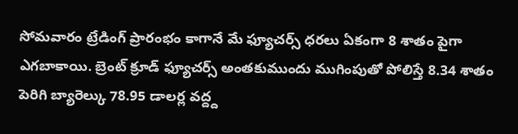సోమవారం ట్రేడింగ్ ప్రారంభం కాగానే మే ఫ్యూచర్స్ ధరలు ఏకంగా 8 శాతం పైగా ఎగబాకాయి. బ్రెంట్ క్రూడ్ ఫ్యూచర్స్ అంతకుముందు ముగింపుతో పోలిస్తే 8.34 శాతం పెరిగి బ్యారెల్కు 78.95 డాలర్ల వద్ద్ద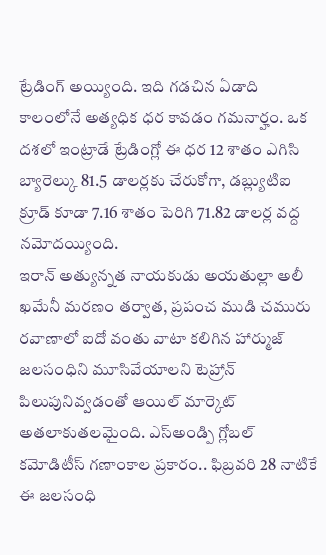ట్రేడింగ్ అయ్యింది. ఇది గడచిన ఏడాది కాలంలోనే అత్యధిక ధర కావడం గమనార్హం. ఒక దశలో ఇంట్రాడే ట్రేడింగ్లో ఈ ధర 12 శాతం ఎగిసి బ్యారెల్కు 81.5 డాలర్లకు చేరుకోగా, డబ్ల్యుటిఐ క్రూడ్ కూడా 7.16 శాతం పెరిగి 71.82 డాలర్ల వద్ద నమోదయ్యింది.
ఇరాన్ అత్యున్నత నాయకుడు అయతుల్లా అలీ ఖమేనీ మరణం తర్వాత, ప్రపంచ ముడి చమురు రవాణాలో ఐదో వంతు వాటా కలిగిన హార్ముజ్ జలసంధిని మూసివేయాలని టెహ్రాన్ పిలుపునివ్వడంతో ఆయిల్ మార్కెట్ అతలాకుతలమైంది. ఎస్అండ్పి గ్లోబల్ కమోడిటీస్ గణాంకాల ప్రకారం.. ఫిబ్రవరి 28 నాటికే ఈ జలసంధి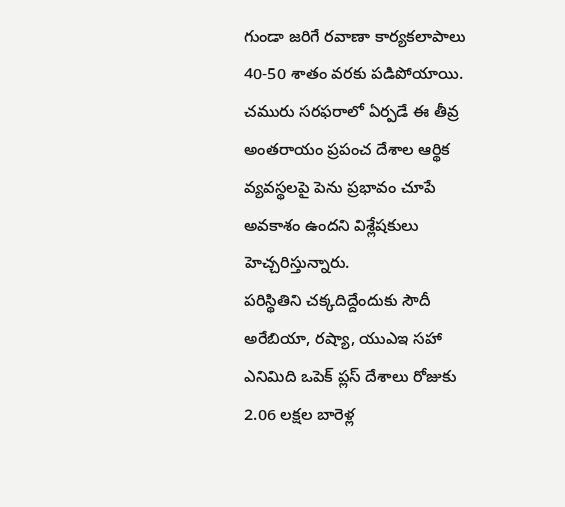గుండా జరిగే రవాణా కార్యకలాపాలు 40-50 శాతం వరకు పడిపోయాయి. చమురు సరఫరాలో ఏర్పడే ఈ తీవ్ర అంతరాయం ప్రపంచ దేశాల ఆర్థిక వ్యవస్థలపై పెను ప్రభావం చూపే అవకాశం ఉందని విశ్లేషకులు హెచ్చరిస్తున్నారు.
పరిస్థితిని చక్కదిద్దేందుకు సౌదీ అరేబియా, రష్యా, యుఎఇ సహా ఎనిమిది ఒపెక్ ప్లస్ దేశాలు రోజుకు 2.06 లక్షల బారెళ్ల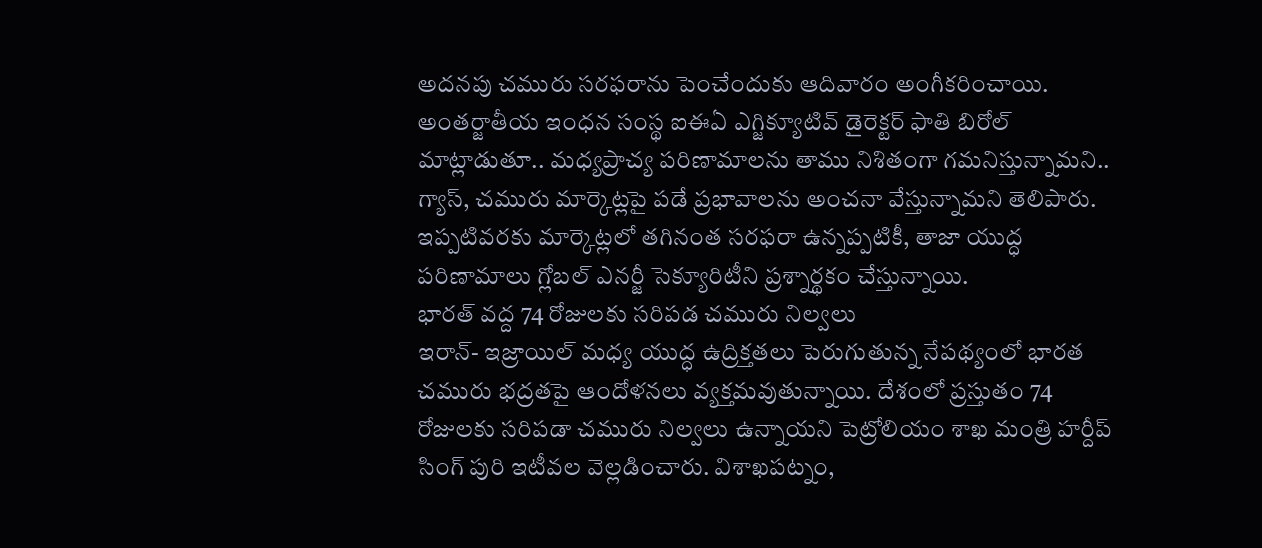అదనపు చమురు సరఫరాను పెంచేందుకు ఆదివారం అంగీకరించాయి. అంతర్జాతీయ ఇంధన సంస్థ ఐఈఏ ఎగ్జిక్యూటివ్ డైరెక్టర్ ఫాతి బిరోల్ మాట్లాడుతూ.. మధ్యప్రాచ్య పరిణామాలను తాము నిశితంగా గమనిస్తున్నామని.. గ్యాస్, చమురు మార్కెట్లపై పడే ప్రభావాలను అంచనా వేస్తున్నామని తెలిపారు. ఇప్పటివరకు మార్కెట్లలో తగినంత సరఫరా ఉన్నప్పటికీ, తాజా యుద్ధ పరిణామాలు గ్లోబల్ ఎనర్జీ సెక్యూరిటీని ప్రశ్నార్థకం చేస్తున్నాయి.
భారత్ వద్ద 74 రోజులకు సరిపడ చమురు నిల్వలు
ఇరాన్- ఇజ్రాయిల్ మధ్య యుద్ధ ఉద్రిక్తతలు పెరుగుతున్న నేపథ్యంలో భారత చమురు భద్రతపై ఆందోళనలు వ్యక్తమవుతున్నాయి. దేశంలో ప్రస్తుతం 74 రోజులకు సరిపడా చమురు నిల్వలు ఉన్నాయని పెట్రోలియం శాఖ మంత్రి హర్దీప్ సింగ్ పురి ఇటీవల వెల్లడించారు. విశాఖపట్నం,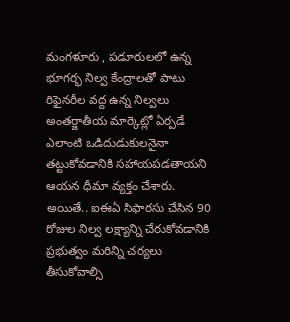మంగళూరు , పడూరులలో ఉన్న భూగర్భ నిల్వ కేంద్రాలతో పాటు రిఫైనరీల వద్ద ఉన్న నిల్వలు అంతర్జాతీయ మార్కెట్లో ఏర్పడే ఎలాంటి ఒడిదుడుకులనైనా తట్టుకోవడానికి సహాయపడతాయని ఆయన ధీమా వ్యక్తం చేశారు. అయితే.. ఐఈఏ సిఫారసు చేసిన 90 రోజుల నిల్వ లక్ష్యాన్ని చేరుకోవడానికి ప్రభుత్వం మరిన్ని చర్యలు తీసుకోవాల్సి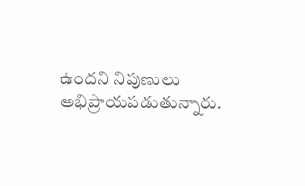ఉందని నిపుణులు అభిప్రాయపడుతున్నారు.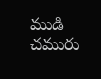ముడి చమురు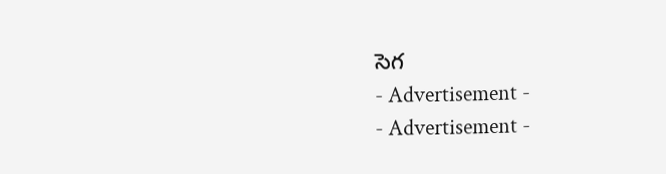సెగ
- Advertisement -
- Advertisement -